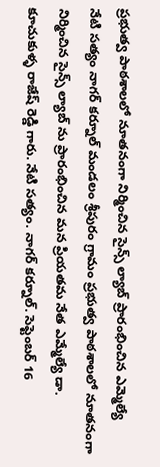ప్రభుత్వ పాఠశాలలో నూతనంగా నిర్మించిన సైన్స్ ల్యాబ్ ప్రారంభించిన ఎమ్మెల్యే
నేటి సత్యం నాగర్ కర్నూల్ మండలం శ్రీపురం గ్రామం ప్రభుత్వ పాఠశాలలో నూతనంగా నిర్మించిన సైన్స్ ల్యాబ్ ను ప్రారంభించిన మన ప్రియతమ నేత ఎమ్మేల్యే డా. కూచుకుళ్ళ రాజేష్ రెడ్డి గారు. నేటి సత్యం. నాగర్ కర్నూల్. సెప్టెంబర్ 16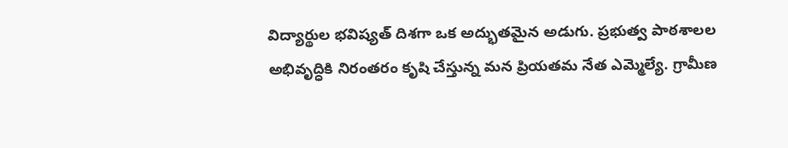విద్యార్థుల భవిష్యత్ దిశగా ఒక అద్భుతమైన అడుగు. ప్రభుత్వ పాఠశాలల అభివృద్ధికి నిరంతరం కృషి చేస్తున్న మన ప్రియతమ నేత ఎమ్మెల్యే. గ్రామీణ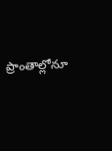ప్రాంతాల్లోనూ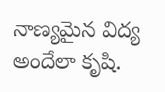నాణ్యమైన విద్య అందేలా కృషి.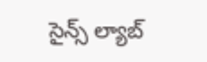సైన్స్ ల్యాబ్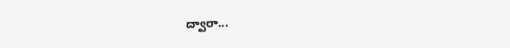ద్వారా...